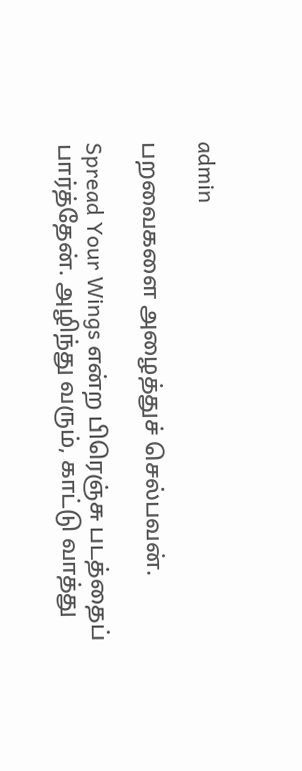admin

பறவைகளை அழைத்துச் செல்பவன்.

Spread Your Wings என்ற பிரெஞ்சு படத்தைப் பார்த்தேன். அழிந்து வரும், காட்டு வாத்து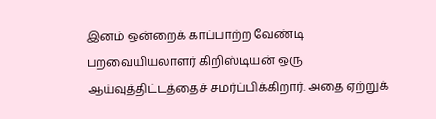இனம் ஒன்றைக் காப்பாற்ற வேண்டி பறவையியலாளர் கிறிஸ்டியன் ஒரு ஆய்வுத்திட்டத்தைச் சமர்ப்பிக்கிறார். அதை ஏற்றுக்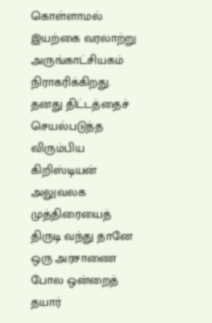கொள்ளாமல் இயற்கை வரலாற்று அருங்காட்சியகம் நிராகரிக்கிறது. தனது திட்டத்தைச் செயல்படுத்த விரும்பிய கிறிஸ்டியன் அலுவலக முத்திரையைத் திருடி வந்து தானே ஒரு அரசாணை போல ஒன்றைத் தயார்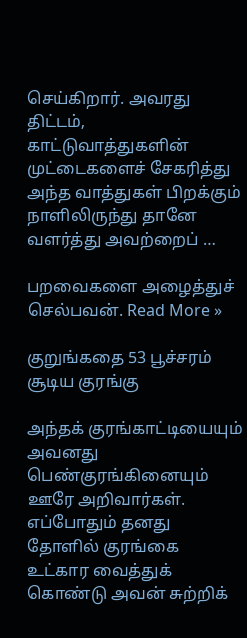செய்கிறார். அவரது திட்டம், காட்டுவாத்துகளின் முட்டைகளைச் சேகரித்து அந்த வாத்துகள் பிறக்கும் நாளிலிருந்து தானே வளர்த்து அவற்றைப் …

பறவைகளை அழைத்துச் செல்பவன். Read More »

குறுங்கதை 53 பூச்சரம் சூடிய குரங்கு

அந்தக் குரங்காட்டியையும் அவனது பெண்குரங்கினையும் ஊரே அறிவார்கள். எப்போதும் தனது தோளில் குரங்கை உட்கார வைத்துக் கொண்டு அவன் சுற்றிக்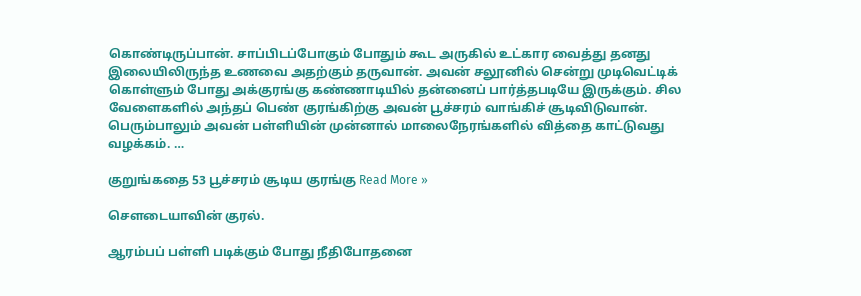கொண்டிருப்பான். சாப்பிடப்போகும் போதும் கூட அருகில் உட்கார வைத்து தனது இலையிலிருந்த உணவை அதற்கும் தருவான். அவன் சலூனில் சென்று முடிவெட்டிக் கொள்ளும் போது அக்குரங்கு கண்ணாடியில் தன்னைப் பார்த்தபடியே இருக்கும். சில வேளைகளில் அந்தப் பெண் குரங்கிற்கு அவன் பூச்சரம் வாங்கிச் சூடிவிடுவான். பெரும்பாலும் அவன் பள்ளியின் முன்னால் மாலைநேரங்களில் வித்தை காட்டுவது வழக்கம். …

குறுங்கதை 53 பூச்சரம் சூடிய குரங்கு Read More »

சௌடையாவின் குரல்.

ஆரம்பப் பள்ளி படிக்கும் போது நீதிபோதனை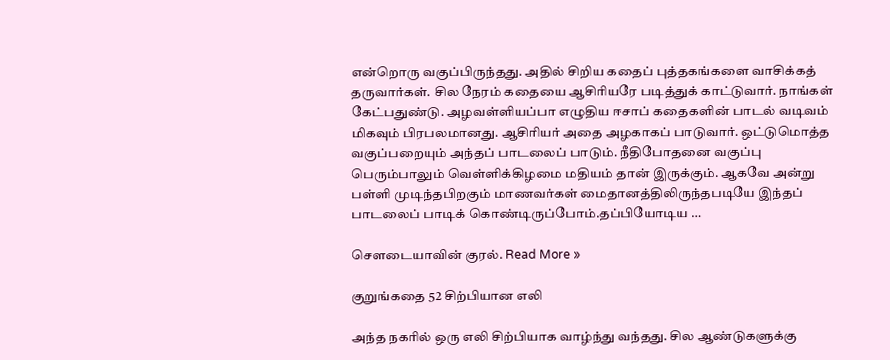என்றொரு வகுப்பிருந்தது. அதில் சிறிய கதைப் புத்தகங்களை வாசிக்கத் தருவார்கள். சில நேரம் கதையை ஆசிரியரே படித்துக் காட்டுவார். நாங்கள் கேட்பதுண்டு. அழவள்ளியப்பா எழுதிய ஈசாப் கதைகளின் பாடல் வடிவம் மிகவும் பிரபலமானது. ஆசிரியர் அதை அழகாகப் பாடுவார். ஒட்டுமொத்த வகுப்பறையும் அந்தப் பாடலைப் பாடும். நீதிபோதனை வகுப்பு பெரும்பாலும் வெள்ளிக்கிழமை மதியம் தான் இருக்கும். ஆகவே அன்று பள்ளி முடிந்தபிறகும் மாணவர்கள் மைதானத்திலிருந்தபடியே இந்தப் பாடலைப் பாடிக் கொண்டிருப்போம்.தப்பியோடிய …

சௌடையாவின் குரல். Read More »

குறுங்கதை 52 சிற்பியான எலி

அந்த நகரில் ஒரு எலி சிற்பியாக வாழ்ந்து வந்தது. சில ஆண்டுகளுக்கு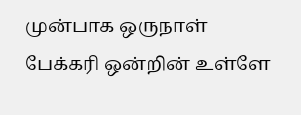முன்பாக ஒருநாள் பேக்கரி ஒன்றின் உள்ளே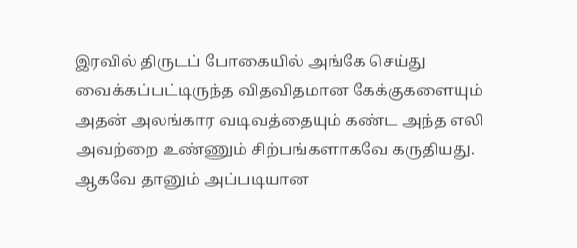இரவில் திருடப் போகையில் அங்கே செய்து வைக்கப்பட்டிருந்த விதவிதமான கேக்குகளையும் அதன் அலங்கார வடிவத்தையும் கண்ட அந்த எலி அவற்றை உண்ணும் சிற்பங்களாகவே கருதியது. ஆகவே தானும் அப்படியான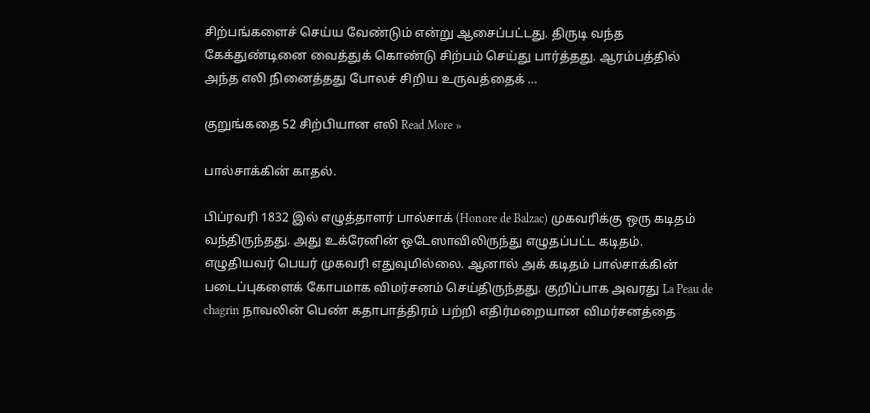சிற்பங்களைச் செய்ய வேண்டும் என்று ஆசைப்பட்டது. திருடி வந்த கேக்துண்டினை வைத்துக் கொண்டு சிற்பம் செய்து பார்த்தது. ஆரம்பத்தில் அந்த எலி நினைத்தது போலச் சிறிய உருவத்தைக் …

குறுங்கதை 52 சிற்பியான எலி Read More »

பால்சாக்கின் காதல்.

பிப்ரவரி 1832 இல் எழுத்தாளர் பால்சாக் (Honore de Balzac) முகவரிக்கு ஒரு கடிதம் வந்திருந்தது. அது உக்ரேனின் ஒடேஸாவிலிருந்து எழுதப்பட்ட கடிதம். எழுதியவர் பெயர் முகவரி எதுவுமில்லை. ஆனால் அக் கடிதம் பால்சாக்கின் படைப்புகளைக் கோபமாக விமர்சனம் செய்திருந்தது. குறிப்பாக அவரது La Peau de chagrin நாவலின் பெண் கதாபாத்திரம் பற்றி எதிர்மறையான விமர்சனத்தை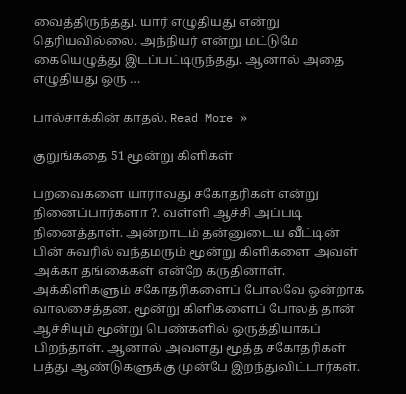வைத்திருந்தது. யார் எழுதியது என்று தெரியவில்லை. அந்நியர் என்று மட்டுமே கையெழுத்து இடப்பட்டிருந்தது. ஆனால் அதை எழுதியது ஒரு …

பால்சாக்கின் காதல். Read More »

குறுங்கதை 51 மூன்று கிளிகள்

பறவைகளை யாராவது சகோதரிகள் என்று நினைப்பார்களா ?. வள்ளி ஆச்சி அப்படி நினைத்தாள். அன்றாடம் தன்னுடைய வீட்டின் பின் சுவரில் வந்தமரும் மூன்று கிளிகளை அவள் அக்கா தங்கைகள் என்றே கருதினாள். அக்கிளிகளும் சகோதரிகளைப் போலவே ஒன்றாக வாலசைத்தன. மூன்று கிளிகளைப் போலத் தான் ஆச்சியும் மூன்று பெண்களில் ஒருத்தியாகப் பிறந்தாள். ஆனால் அவளது மூத்த சகோதரிகள் பத்து ஆண்டுகளுக்கு முன்பே இறந்துவிட்டார்கள்.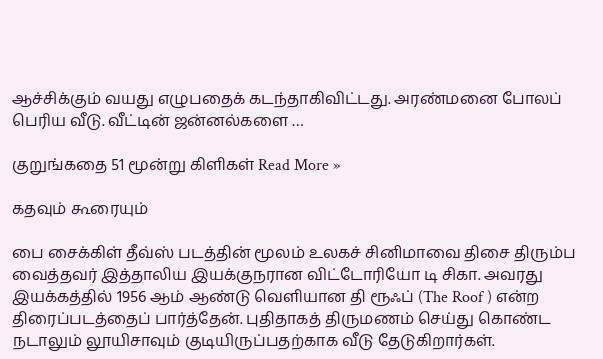ஆச்சிக்கும் வயது எழுபதைக் கடந்தாகிவிட்டது. அரண்மனை போலப் பெரிய வீடு. வீட்டின் ஜன்னல்களை …

குறுங்கதை 51 மூன்று கிளிகள் Read More »

கதவும் கூரையும்

பை சைக்கிள் தீவ்ஸ் படத்தின் மூலம் உலகச் சினிமாவை திசை திரும்ப வைத்தவர் இத்தாலிய இயக்குநரான விட்டோரியோ டி சிகா. அவரது இயக்கத்தில் 1956 ஆம் ஆண்டு வெளியான தி ரூஃப் (The Roof ) என்ற திரைப்படத்தைப் பார்த்தேன். புதிதாகத் திருமணம் செய்து கொண்ட நடாலும் லூயிசாவும் குடியிருப்பதற்காக வீடு தேடுகிறார்கள்.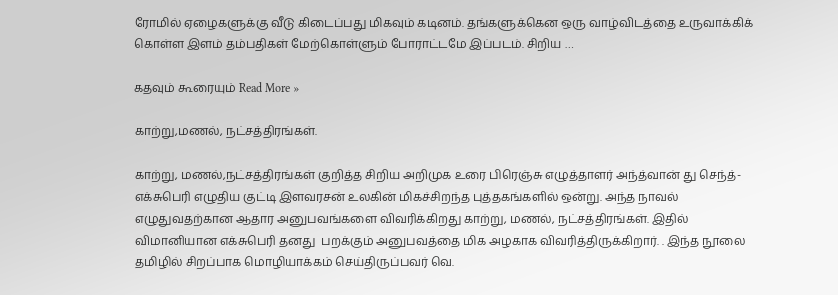ரோமில் ஏழைகளுக்கு வீடு கிடைப்பது மிகவும் கடினம். தங்களுக்கென ஒரு வாழ்விடத்தை உருவாக்கிக் கொள்ள இளம் தம்பதிகள் மேற்கொள்ளும் போராட்டமே இப்படம். சிறிய …

கதவும் கூரையும் Read More »

காற்று,மணல், நட்சத்திரங்கள்.

காற்று, மணல்,நட்சத்திரங்கள் குறித்த சிறிய அறிமுக உரை பிரெஞ்சு எழுத்தாளர் அந்த்வான் து செந்த்-எக்சுபெரி எழுதிய குட்டி இளவரசன் உலகின் மிகச்சிறந்த புத்தகங்களில் ஒன்று. அந்த நாவல் எழுதுவதற்கான ஆதார அனுபவங்களை விவரிக்கிறது காற்று, மணல், நட்சத்திரங்கள். இதில் விமானியான எக்சுபெரி தனது  பறக்கும் அனுபவத்தை மிக அழகாக விவரித்திருக்கிறார். . இந்த நூலை தமிழில் சிறப்பாக மொழியாக்கம் செய்திருப்பவர் வெ.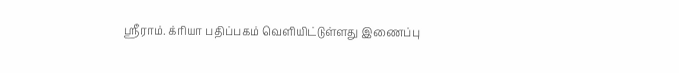ஸ்ரீராம். க்ரியா பதிப்பகம் வெளியிட்டுள்ளது இணைப்பு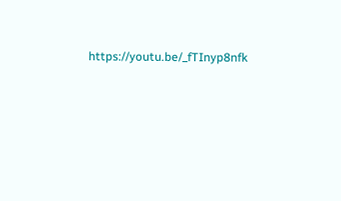https://youtu.be/_fTInyp8nfk